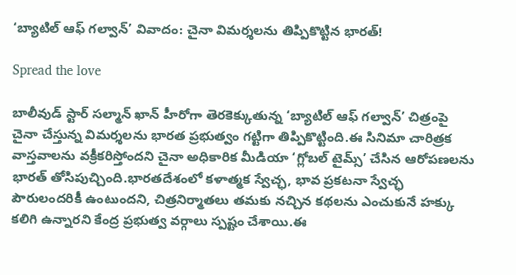‘బ్యాటిల్ ఆఫ్ గల్వాన్’ వివాదం: చైనా విమర్శలను తిప్పికొట్టిన భారత్!

Spread the love

బాలీవుడ్ స్టార్ సల్మాన్ ఖాన్ హీరోగా తెరకెక్కుతున్న ‘బ్యాటిల్ ఆఫ్ గల్వాన్’ చిత్రంపై చైనా చేస్తున్న విమర్శలను భారత ప్రభుత్వం గట్టిగా తిప్పికొట్టింది.ఈ సినిమా చారిత్రక వాస్తవాలను వక్రీకరిస్తోందని చైనా అధికారిక మీడియా ‘గ్లోబల్ టైమ్స్’ చేసిన ఆరోపణలను భారత్ తోసిపుచ్చింది.భారతదేశంలో కళాత్మక స్వేచ్ఛ, భావ ప్రకటనా స్వేచ్ఛ పౌరులందరికీ ఉంటుందని, చిత్రనిర్మాతలు తమకు నచ్చిన కథలను ఎంచుకునే హక్కు కలిగి ఉన్నారని కేంద్ర ప్రభుత్వ వర్గాలు స్పష్టం చేశాయి.ఈ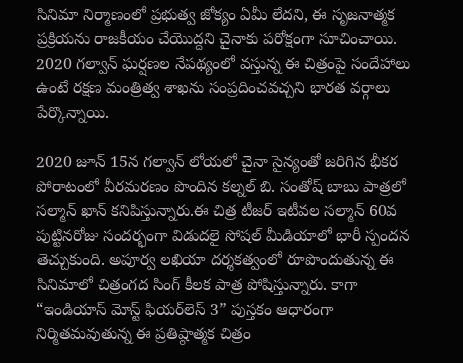సినిమా నిర్మాణంలో ప్రభుత్వ జోక్యం ఏమీ లేదని, ఈ సృజనాత్మక ప్రక్రియను రాజకీయం చేయొద్దని చైనాకు పరోక్షంగా సూచించాయి. 2020 గల్వాన్ ఘర్షణల నేపథ్యంలో వస్తున్న ఈ చిత్రంపై సందేహాలు ఉంటే రక్షణ మంత్రిత్వ శాఖను సంప్రదించవచ్చని భారత వర్గాలు పేర్కొన్నాయి.

2020 జూన్ 15న గల్వాన్ లోయలో చైనా సైన్యంతో జరిగిన భీకర పోరాటంలో వీరమరణం పొందిన కల్నల్ బి. సంతోష్ బాబు పాత్రలో సల్మాన్ ఖాన్ కనిపిస్తున్నారు.ఈ చిత్ర టీజర్ ఇటీవల సల్మాన్ 60వ పుట్టినరోజు సందర్భంగా విడుదలై సోషల్ మీడియాలో భారీ స్పందన తెచ్చుకుంది. అపూర్వ లఖియా దర్శకత్వంలో రూపొందుతున్న ఈ సినిమాలో చిత్రంగద సింగ్ కీలక పాత్ర పోషిస్తున్నారు. కాగా “ఇండియాస్ మోస్ట్ ఫియర్‌లెస్ 3” పుస్తకం ఆధారంగా నిర్మితమవుతున్న ఈ ప్రతిష్ఠాత్మక చిత్రం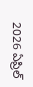2026 ఏప్రిల్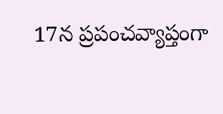17న ప్రపంచవ్యాప్తంగా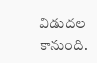విడుదల కానుంది.